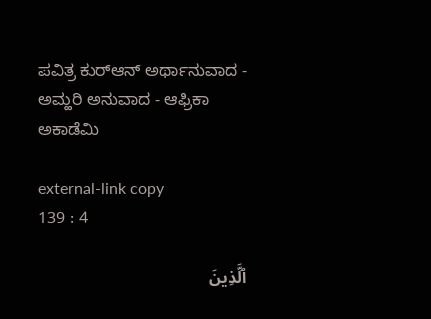ಪವಿತ್ರ ಕುರ್‌ಆನ್ ಅರ್ಥಾನುವಾದ - ಅಮ್ಹರಿ ಅನುವಾದ - ಆಫ್ರಿಕಾ ಅಕಾಡೆಮಿ

external-link copy
139 : 4

ٱلَّذِينَ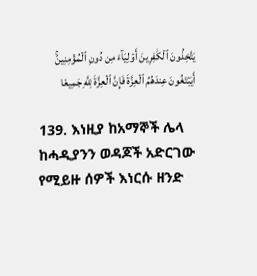يَتَّخِذُونَ ٱلۡكَٰفِرِينَ أَوۡلِيَآءَ مِن دُونِ ٱلۡمُؤۡمِنِينَۚ أَيَبۡتَغُونَ عِندَهُمُ ٱلۡعِزَّةَ فَإِنَّ ٱلۡعِزَّةَ لِلَّهِ جَمِيعٗا

139. እነዚያ ከአማኞች ሌላ ከሓዲያንን ወዳጆች አድርገው የሚይዙ ሰዎች እነርሱ ዘንድ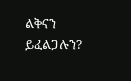ልቅናን ይፈልጋሉን?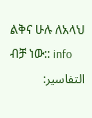ልቅና ሁሉ ለአላህ ብቻ ነው:: info
التفاسير: